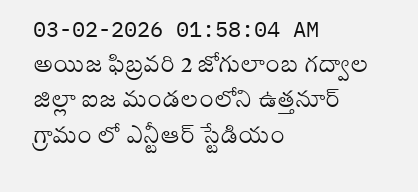03-02-2026 01:58:04 AM
అయిజ ఫిబ్రవరి 2 జోగులాంబ గద్వాల జిల్లా ఐజ మండలంలోని ఉత్తనూర్ గ్రామం లో ఎన్టీఆర్ స్టేడియం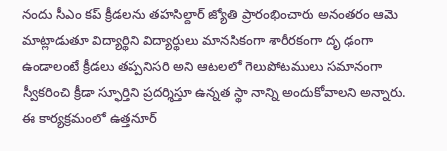నందు సీఎం కప్ క్రీడలను తహసిల్దార్ జ్యోతి ప్రారంభించారు అనంతరం ఆమె మాట్లాడుతూ విద్యార్థిని విద్యార్థులు మానసికంగా శారీరకంగా దృ ఢంగా ఉండాలంటే క్రీడలు తప్పనిసరి అని ఆటలలో గెలుపోటములు సమానంగా స్వీకరించి క్రీడా స్ఫూర్తిని ప్రదర్శిస్తూ ఉన్నత స్థా నాన్ని అందుకోవాలని అన్నారు. ఈ కార్యక్రమంలో ఉత్తనూర్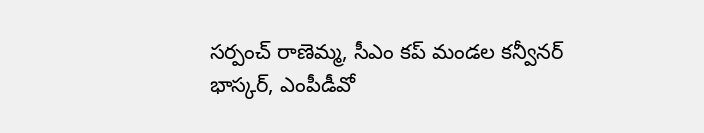సర్పంచ్ రాణెమ్మ, సీఎం కప్ మండల కన్వీనర్ భాస్కర్, ఎంపీడీవో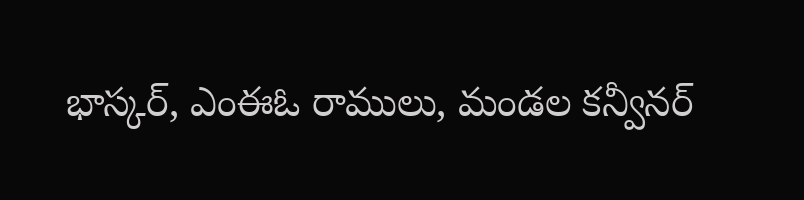భాస్కర్, ఎంఈఓ రాములు, మండల కన్వీనర్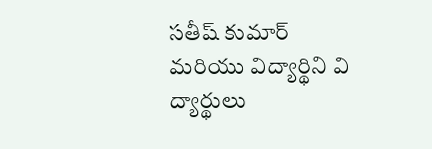సతీష్ కుమార్ మరియు విద్యార్థిని వి ద్యార్థులు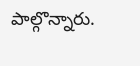పాల్గొన్నారు.